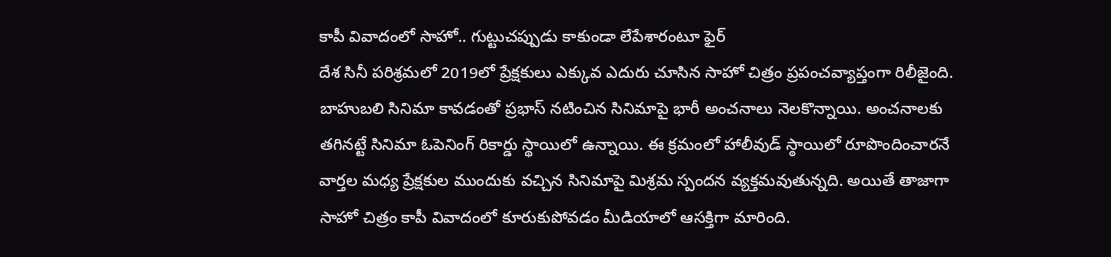కాపీ వివాదంలో సాహో.. గుట్టుచప్పుడు కాకుండా లేపేశారంటూ ఫైర్
దేశ సినీ పరిశ్రమలో 2019లో ప్రేక్షకులు ఎక్కువ ఎదురు చూసిన సాహో చిత్రం ప్రపంచవ్యాప్తంగా రిలీజైంది. బాహుబలి సినిమా కావడంతో ప్రభాస్ నటించిన సినిమాపై భారీ అంచనాలు నెలకొన్నాయి. అంచనాలకు తగినట్టే సినిమా ఓపెనింగ్ రికార్డు స్థాయిలో ఉన్నాయి. ఈ క్రమంలో హాలీవుడ్ స్ఠాయిలో రూపొందించారనే వార్తల మధ్య ప్రేక్షకుల ముందుకు వచ్చిన సినిమాపై మిశ్రమ స్పందన వ్యక్తమవుతున్నది. అయితే తాజాగా సాహో చిత్రం కాపీ వివాదంలో కూరుకుపోవడం మీడియాలో ఆసక్తిగా మారింది.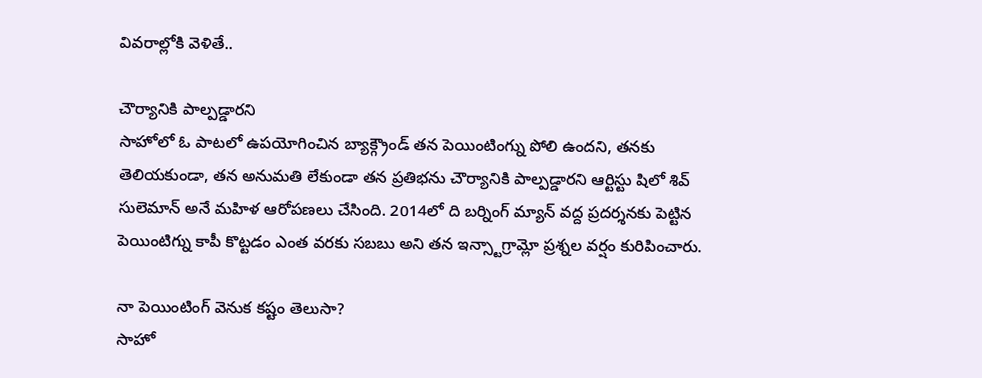వివరాల్లోకి వెళితే..

చౌర్యానికి పాల్పడ్డారని
సాహోలో ఓ పాటలో ఉపయోగించిన బ్యాక్గ్రౌండ్ తన పెయింటింగ్ను పోలి ఉందని, తనకు తెలియకుండా, తన అనుమతి లేకుండా తన ప్రతిభను చౌర్యానికి పాల్పడ్డారని ఆర్టిస్టు షిలో శివ్ సులెమాన్ అనే మహిళ ఆరోపణలు చేసింది. 2014లో ది బర్నింగ్ మ్యాన్ వద్ద ప్రదర్శనకు పెట్టిన పెయింటిగ్ను కాపీ కొట్టడం ఎంత వరకు సబబు అని తన ఇన్స్టాగ్రామ్లో ప్రశ్నల వర్షం కురిపించారు.

నా పెయింటింగ్ వెనుక కష్టం తెలుసా?
సాహో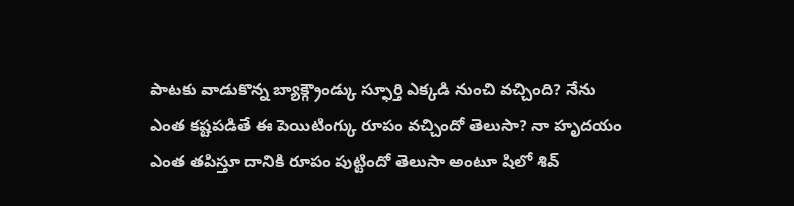పాటకు వాడుకొన్న బ్యాక్గ్రౌండ్కు స్ఫూర్తి ఎక్కడి నుంచి వచ్చింది? నేను ఎంత కష్టపడితే ఈ పెయిటింగ్కు రూపం వచ్చిందో తెలుసా? నా హృదయం ఎంత తపిస్తూ దానికి రూపం పుట్టిందో తెలుసా అంటూ షిలో శివ్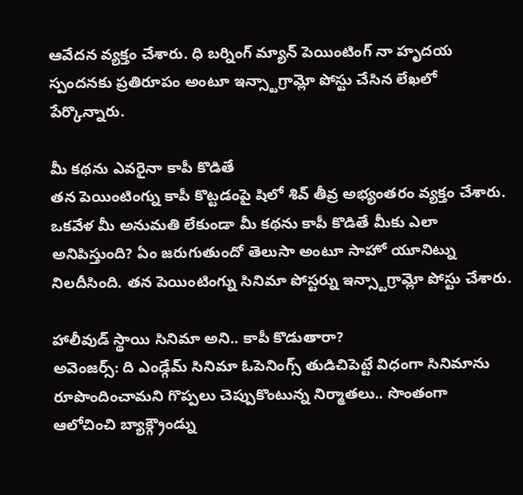ఆవేదన వ్యక్తం చేశారు. ధి బర్నింగ్ మ్యాన్ పెయింటింగ్ నా హృదయ స్పందనకు ప్రతిరూపం అంటూ ఇన్స్టాగ్రామ్లో పోస్టు చేసిన లేఖలో పేర్కొన్నారు.

మీ కథను ఎవరైనా కాపీ కొడితే
తన పెయింటింగ్ను కాపీ కొట్టడంపై షిలో శివ్ తీవ్ర అభ్యంతరం వ్యక్తం చేశారు. ఒకవేళ మీ అనుమతి లేకుండా మీ కథను కాపీ కొడితే మీకు ఎలా అనిపిస్తుంది? ఏం జరుగుతుందో తెలుసా అంటూ సాహో యూనిట్ను నిలదీసింది. తన పెయింటింగ్ను సినిమా పోస్టర్ను ఇన్స్టాగ్రామ్లో పోస్టు చేశారు.

హాలీవుడ్ స్థాయి సినిమా అని.. కాపీ కొడుతారా?
అవెంజర్స్: ది ఎండ్గేమ్ సినిమా ఓపెనింగ్స్ తుడిచిపెట్టే విధంగా సినిమాను రూపొందించామని గొప్పలు చెప్పుకొంటున్న నిర్మాతలు.. సొంతంగా ఆలోచించి బ్యాక్గ్రౌండ్ను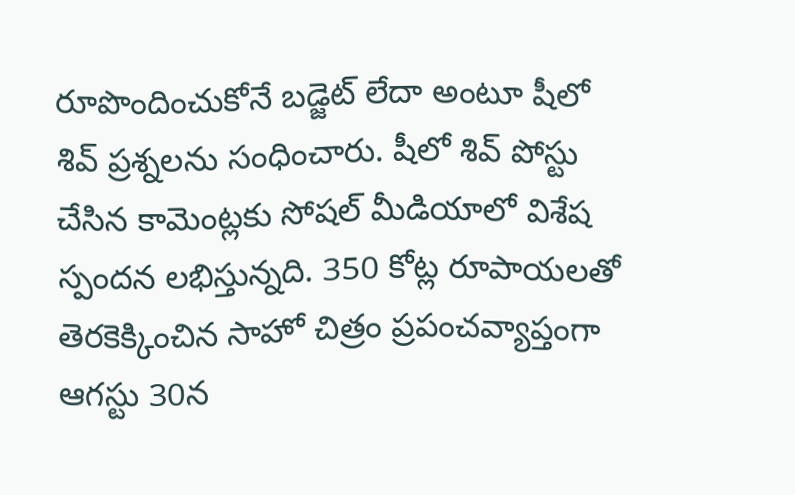రూపొందించుకోనే బడ్జెట్ లేదా అంటూ షీలో శివ్ ప్రశ్నలను సంధించారు. షీలో శివ్ పోస్టు చేసిన కామెంట్లకు సోషల్ మీడియాలో విశేష స్పందన లభిస్తున్నది. 350 కోట్ల రూపాయలతో తెరకెక్కించిన సాహో చిత్రం ప్రపంచవ్యాప్తంగా ఆగస్టు 30న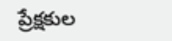ప్రేక్షకుల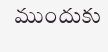ముందుకు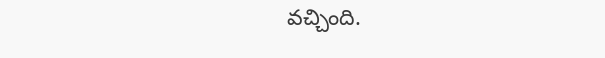వచ్చింది.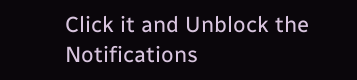Click it and Unblock the Notifications